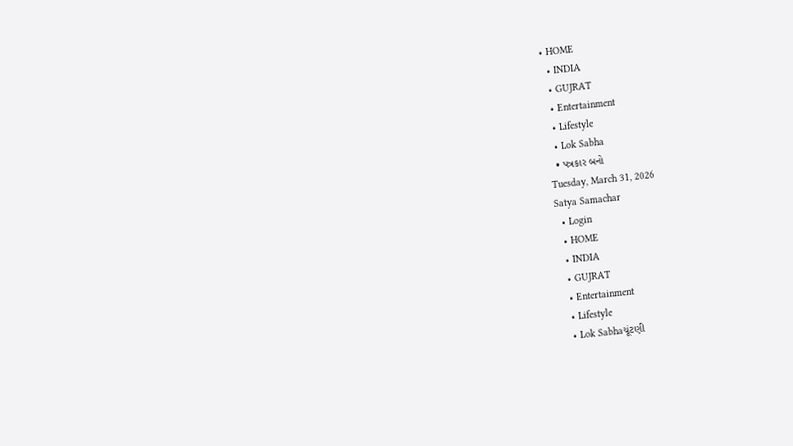• HOME
  • INDIA
  • GUJRAT
  • Entertainment
  • Lifestyle
  • Lok Sabha
  • પત્રકાર બનો
Tuesday, March 31, 2026
Satya Samachar
  • Login
  • HOME
  • INDIA
  • GUJRAT
  • Entertainment
  • Lifestyle
  • Lok Sabhaચૂંટણી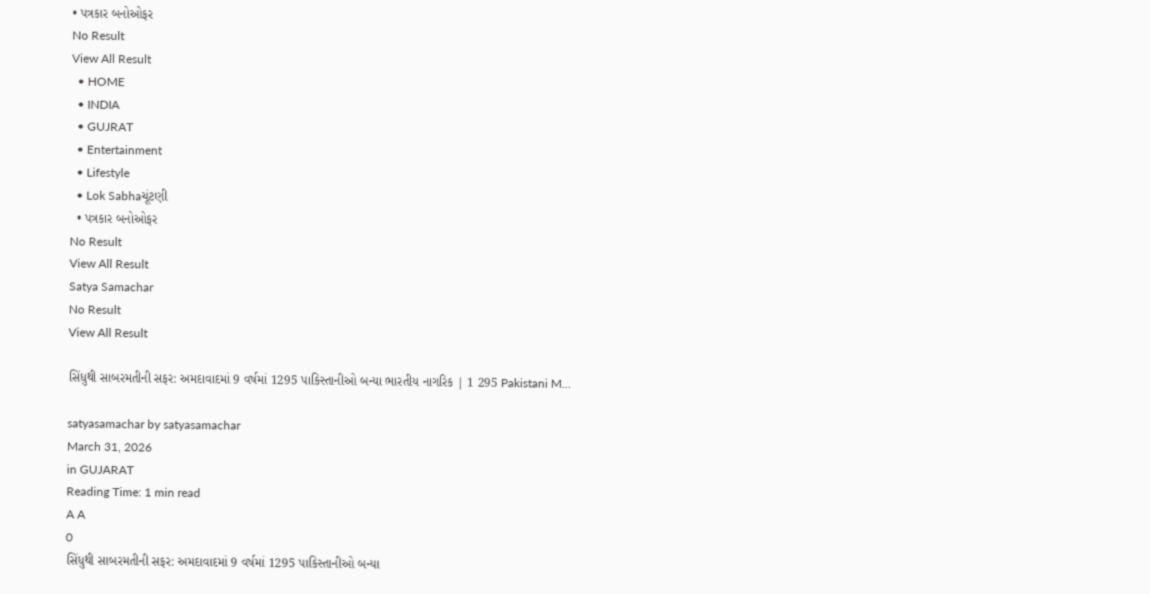• પત્રકાર બનોઓફર
No Result
View All Result
  • HOME
  • INDIA
  • GUJRAT
  • Entertainment
  • Lifestyle
  • Lok Sabhaચૂંટણી
  • પત્રકાર બનોઓફર
No Result
View All Result
Satya Samachar
No Result
View All Result

સિંધુથી સાબરમતીની સફર: અમદાવાદમાં 9 વર્ષમાં 1295 પાકિસ્તાનીઓ બન્યા ભારતીય નાગરિક | 1 295 Pakistani M…

satyasamachar by satyasamachar
March 31, 2026
in GUJARAT
Reading Time: 1 min read
A A
0
સિંધુથી સાબરમતીની સફર: અમદાવાદમાં 9 વર્ષમાં 1295 પાકિસ્તાનીઓ બન્યા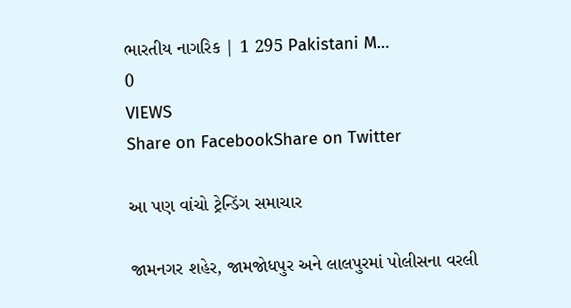ભારતીય નાગરિક | 1 295 Pakistani M…
0
VIEWS
Share on FacebookShare on Twitter

આ પણ વાંચો ટ્રેન્ડિંગ સમાચાર

જામનગર શહેર, જામજોધપુર અને લાલપુરમાં પોલીસના વરલી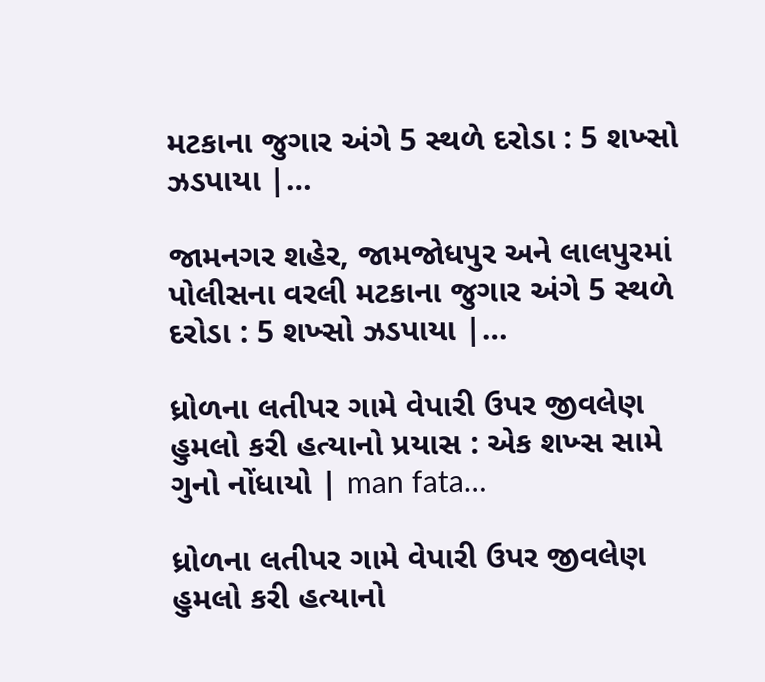મટકાના જુગાર અંગે 5 સ્થળે દરોડા : 5 શખ્સો ઝડપાયા |…

જામનગર શહેર, જામજોધપુર અને લાલપુરમાં પોલીસના વરલી મટકાના જુગાર અંગે 5 સ્થળે દરોડા : 5 શખ્સો ઝડપાયા |…

ધ્રોળના લતીપર ગામે વેપારી ઉપર જીવલેણ હુમલો કરી હત્યાનો પ્રયાસ : એક શખ્સ સામે ગુનો નોંધાયો | man fata…

ધ્રોળના લતીપર ગામે વેપારી ઉપર જીવલેણ હુમલો કરી હત્યાનો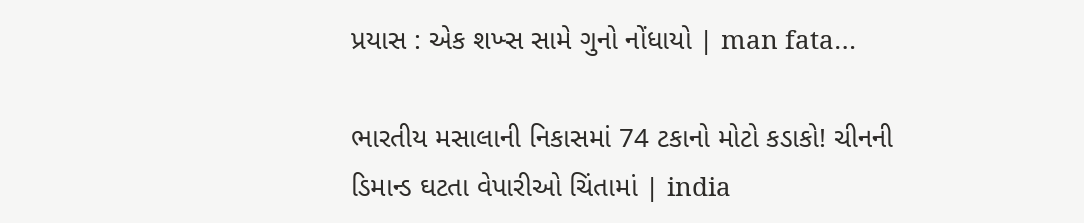પ્રયાસ : એક શખ્સ સામે ગુનો નોંધાયો | man fata…

ભારતીય મસાલાની નિકાસમાં 74 ટકાનો મોટો કડાકો! ચીનની ડિમાન્ડ ઘટતા વેપારીઓ ચિંતામાં | india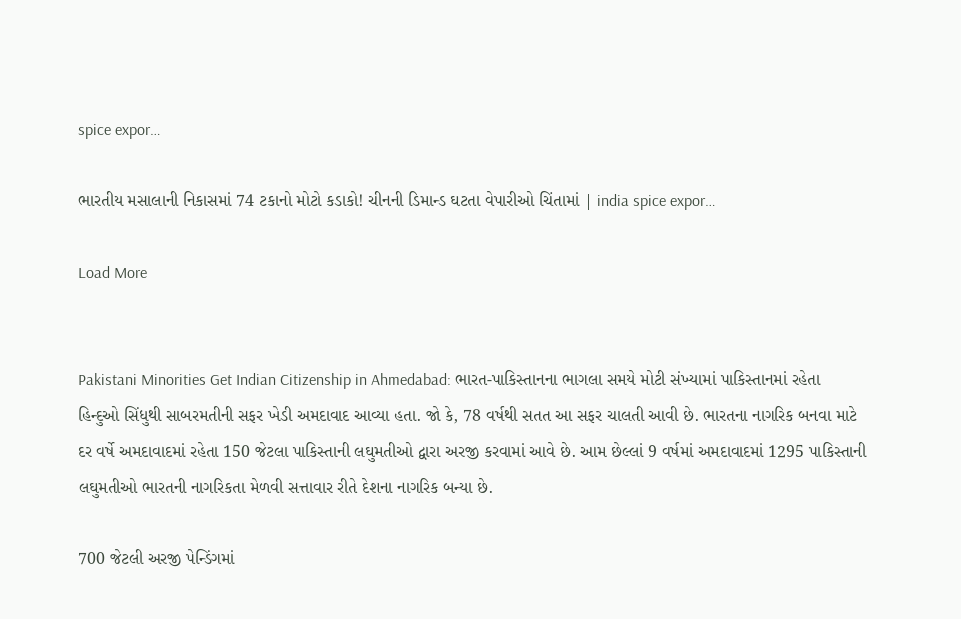spice expor…

ભારતીય મસાલાની નિકાસમાં 74 ટકાનો મોટો કડાકો! ચીનની ડિમાન્ડ ઘટતા વેપારીઓ ચિંતામાં | india spice expor…

Load More


Pakistani Minorities Get Indian Citizenship in Ahmedabad: ભારત-પાકિસ્તાનના ભાગલા સમયે મોટી સંખ્યામાં પાકિસ્તાનમાં રહેતા હિન્દુઓ સિંધુથી સાબરમતીની સફર ખેડી અમદાવાદ આવ્યા હતા. જો કે, 78 વર્ષથી સતત આ સફર ચાલતી આવી છે. ભારતના નાગરિક બનવા માટે દર વર્ષે અમદાવાદમાં રહેતા 150 જેટલા પાકિસ્તાની લઘુમતીઓ દ્વારા અરજી કરવામાં આવે છે. આમ છેલ્લાં 9 વર્ષમાં અમદાવાદમાં 1295 પાકિસ્તાની લઘુમતીઓ ભારતની નાગરિકતા મેળવી સત્તાવાર રીતે દેશના નાગરિક બન્યા છે.

700 જેટલી અરજી પેન્ડિંગમાં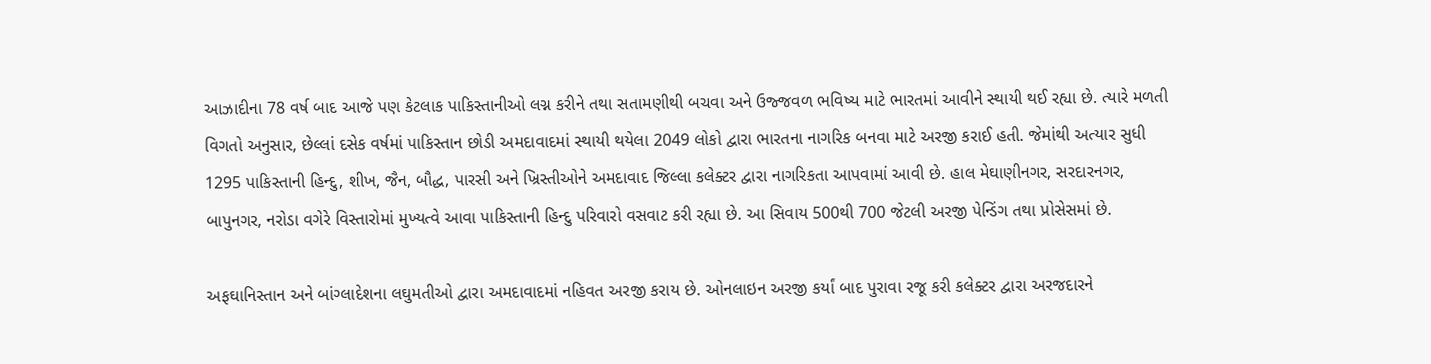આઝાદીના 78 વર્ષ બાદ આજે પણ કેટલાક પાકિસ્તાનીઓ લગ્ન કરીને તથા સતામણીથી બચવા અને ઉજ્જવળ ભવિષ્ય માટે ભારતમાં આવીને સ્થાયી થઈ રહ્યા છે. ત્યારે મળતી વિગતો અનુસાર, છેલ્લાં દસેક વર્ષમાં પાકિસ્તાન છોડી અમદાવાદમાં સ્થાયી થયેલા 2049 લોકો દ્વારા ભારતના નાગરિક બનવા માટે અરજી કરાઈ હતી. જેમાંથી અત્યાર સુધી 1295 પાકિસ્તાની હિન્દુ, શીખ, જૈન, બૌદ્ધ, પારસી અને ખ્રિસ્તીઓને અમદાવાદ જિલ્લા કલેક્ટર દ્વારા નાગરિકતા આપવામાં આવી છે. હાલ મેઘાણીનગર, સરદારનગર, બાપુનગર, નરોડા વગેરે વિસ્તારોમાં મુખ્યત્વે આવા પાકિસ્તાની હિન્દુ પરિવારો વસવાટ કરી રહ્યા છે. આ સિવાય 500થી 700 જેટલી અરજી પેન્ડિંગ તથા પ્રોસેસમાં છે.

અફઘાનિસ્તાન અને બાંગ્લાદેશના લઘુમતીઓ દ્વારા અમદાવાદમાં નહિવત અરજી કરાય છે. ઓનલાઇન અરજી કર્યાં બાદ પુરાવા રજૂ કરી કલેક્ટર દ્વારા અરજદારને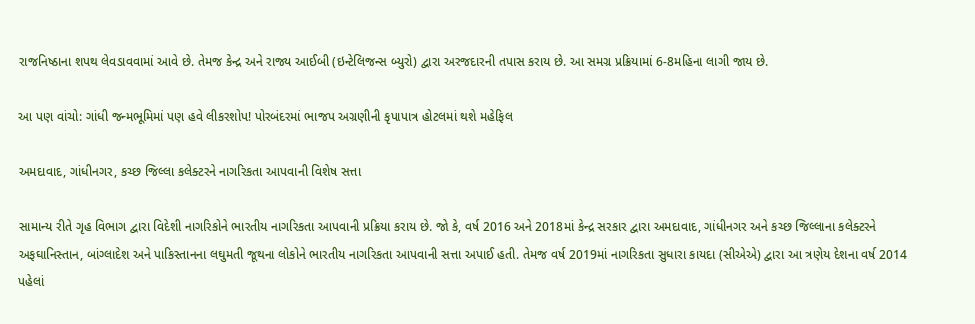રાજનિષ્ઠાના શપથ લેવડાવવામાં આવે છે. તેમજ કેન્દ્ર અને રાજ્ય આઈબી (ઇન્ટેલિજન્સ બ્યુરો) દ્વારા અરજદારની તપાસ કરાય છે. આ સમગ્ર પ્રક્રિયામાં 6-8મહિના લાગી જાય છે.

આ પણ વાંચો: ગાંધી જન્મભૂમિમાં પણ હવે લીકરશોપ! પોરબંદરમાં ભાજપ અગ્રણીની કૃપાપાત્ર હોટલમાં થશે મહેફિલ

અમદાવાદ, ગાંધીનગર, કચ્છ જિલ્લા કલેક્ટરને નાગરિકતા આપવાની વિશેષ સત્તા

સામાન્ય રીતે ગૃહ વિભાગ દ્વારા વિદેશી નાગરિકોને ભારતીય નાગરિકતા આપવાની પ્રક્રિયા કરાય છે. જો કે, વર્ષ 2016 અને 2018માં કેન્દ્ર સરકાર દ્વારા અમદાવાદ, ગાંધીનગર અને કચ્છ જિલ્લાના કલેક્ટરને અફઘાનિસ્તાન, બાંગ્લાદેશ અને પાકિસ્તાનના લઘુમતી જૂથના લોકોને ભારતીય નાગરિકતા આપવાની સત્તા અપાઈ હતી. તેમજ વર્ષ 2019માં નાગરિકતા સુધારા કાયદા (સીએએ) દ્વારા આ ત્રણેય દેશના વર્ષ 2014 પહેલાં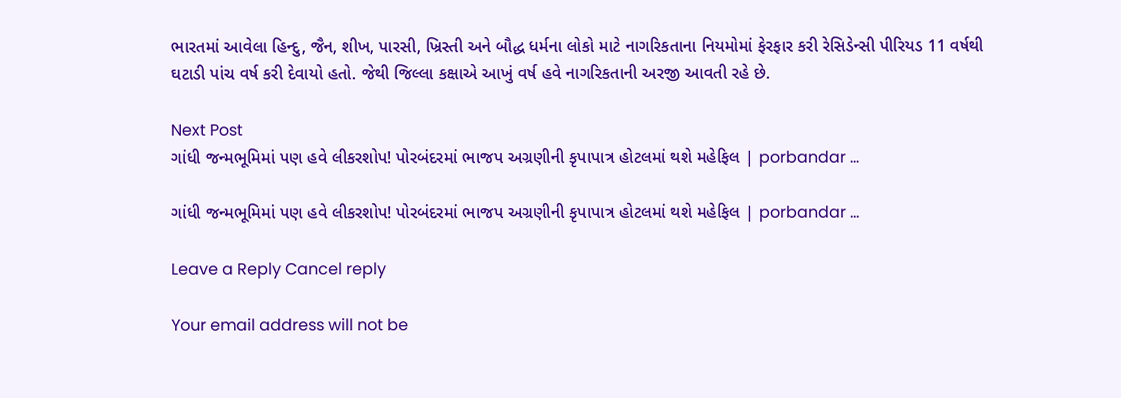ભારતમાં આવેલા હિન્દુ, જૈન, શીખ, પારસી, ખ્રિસ્તી અને બૌદ્ધ ધર્મના લોકો માટે નાગરિકતાના નિયમોમાં ફેરફાર કરી રેસિડેન્સી પીરિયડ 11 વર્ષથી ઘટાડી પાંચ વર્ષ કરી દેવાયો હતો. જેથી જિલ્લા કક્ષાએ આખું વર્ષ હવે નાગરિકતાની અરજી આવતી રહે છે.

Next Post
ગાંધી જન્મભૂમિમાં પણ હવે લીકરશોપ! પોરબંદરમાં ભાજપ અગ્રણીની કૃપાપાત્ર હોટલમાં થશે મહેફિલ | porbandar …

ગાંધી જન્મભૂમિમાં પણ હવે લીકરશોપ! પોરબંદરમાં ભાજપ અગ્રણીની કૃપાપાત્ર હોટલમાં થશે મહેફિલ | porbandar ...

Leave a Reply Cancel reply

Your email address will not be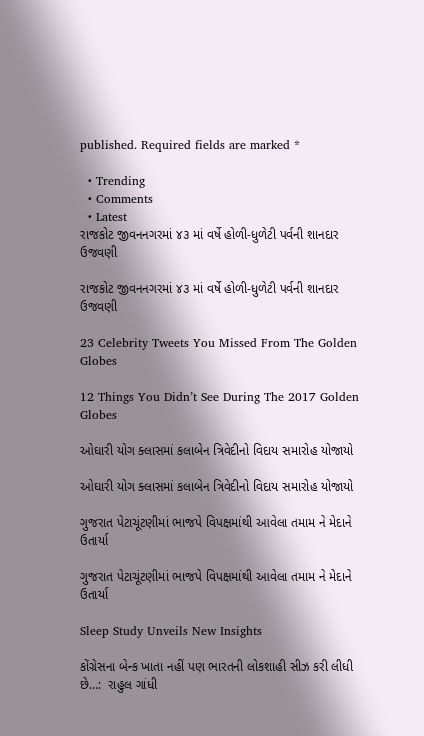published. Required fields are marked *

  • Trending
  • Comments
  • Latest
રાજકોટ જીવનનગરમાં ૪૩ માં વર્ષે હોળી-ધુળેટી પર્વની શાનદાર ઉજવણી

રાજકોટ જીવનનગરમાં ૪૩ માં વર્ષે હોળી-ધુળેટી પર્વની શાનદાર ઉજવણી

23 Celebrity Tweets You Missed From The Golden Globes

12 Things You Didn’t See During The 2017 Golden Globes

ઓઘારી યોગ ક્લાસમાં કલાબેન ત્રિવેદીનો વિદાય સમારોહ યોજાયો

ઓઘારી યોગ ક્લાસમાં કલાબેન ત્રિવેદીનો વિદાય સમારોહ યોજાયો

ગુજરાત પેટાચૂંટણીમાં ભાજપે વિપક્ષમાંથી આવેલા તમામ ને મેદાને ઉતાર્યા

ગુજરાત પેટાચૂંટણીમાં ભાજપે વિપક્ષમાંથી આવેલા તમામ ને મેદાને ઉતાર્યા

Sleep Study Unveils New Insights

કોંગ્રેસના બેન્ક ખાતા નહીં પણ ભારતની લોકશાહી સીઝ કરી લીધી છે…:  રાહુલ ગાંધી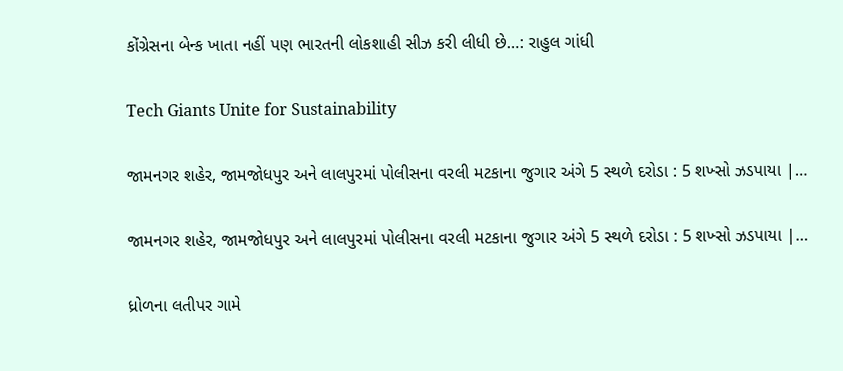કોંગ્રેસના બેન્ક ખાતા નહીં પણ ભારતની લોકશાહી સીઝ કરી લીધી છે…: રાહુલ ગાંધી

Tech Giants Unite for Sustainability

જામનગર શહેર, જામજોધપુર અને લાલપુરમાં પોલીસના વરલી મટકાના જુગાર અંગે 5 સ્થળે દરોડા : 5 શખ્સો ઝડપાયા |…

જામનગર શહેર, જામજોધપુર અને લાલપુરમાં પોલીસના વરલી મટકાના જુગાર અંગે 5 સ્થળે દરોડા : 5 શખ્સો ઝડપાયા |…

ધ્રોળના લતીપર ગામે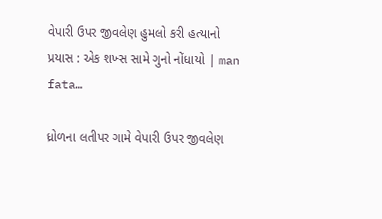વેપારી ઉપર જીવલેણ હુમલો કરી હત્યાનો પ્રયાસ : એક શખ્સ સામે ગુનો નોંધાયો | man fata…

ધ્રોળના લતીપર ગામે વેપારી ઉપર જીવલેણ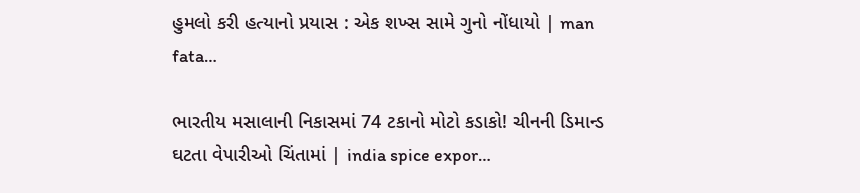હુમલો કરી હત્યાનો પ્રયાસ : એક શખ્સ સામે ગુનો નોંધાયો | man fata…

ભારતીય મસાલાની નિકાસમાં 74 ટકાનો મોટો કડાકો! ચીનની ડિમાન્ડ ઘટતા વેપારીઓ ચિંતામાં | india spice expor…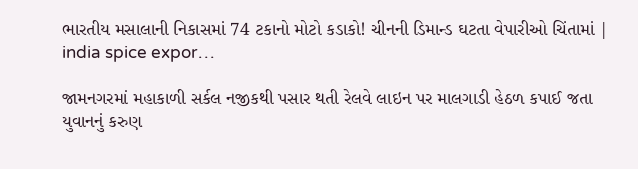ભારતીય મસાલાની નિકાસમાં 74 ટકાનો મોટો કડાકો! ચીનની ડિમાન્ડ ઘટતા વેપારીઓ ચિંતામાં | india spice expor…

જામનગરમાં મહાકાળી સર્કલ નજીકથી પસાર થતી રેલવે લાઇન પર માલગાડી હેઠળ કપાઈ જતા યુવાનનું કરુણ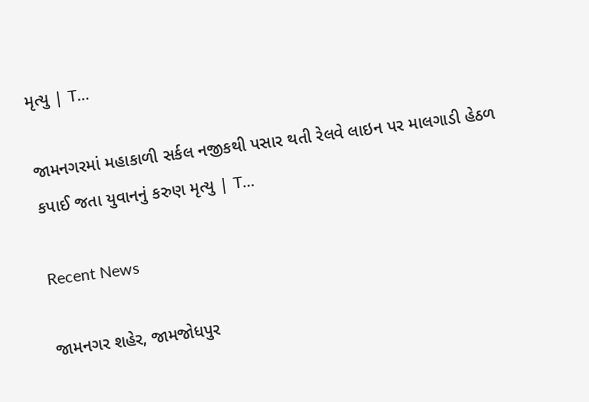મૃત્યુ | T…

જામનગરમાં મહાકાળી સર્કલ નજીકથી પસાર થતી રેલવે લાઇન પર માલગાડી હેઠળ કપાઈ જતા યુવાનનું કરુણ મૃત્યુ | T…

Recent News

જામનગર શહેર, જામજોધપુર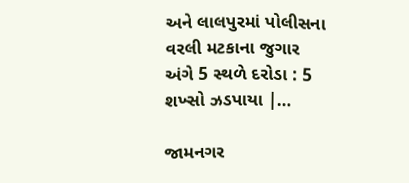અને લાલપુરમાં પોલીસના વરલી મટકાના જુગાર અંગે 5 સ્થળે દરોડા : 5 શખ્સો ઝડપાયા |…

જામનગર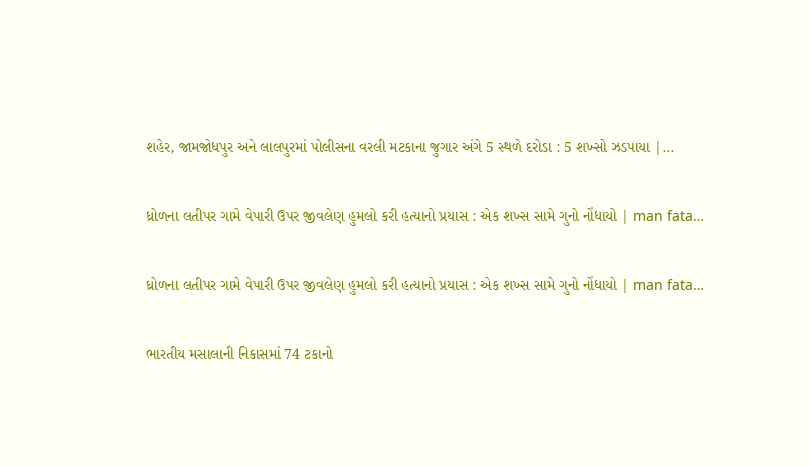શહેર, જામજોધપુર અને લાલપુરમાં પોલીસના વરલી મટકાના જુગાર અંગે 5 સ્થળે દરોડા : 5 શખ્સો ઝડપાયા |…

ધ્રોળના લતીપર ગામે વેપારી ઉપર જીવલેણ હુમલો કરી હત્યાનો પ્રયાસ : એક શખ્સ સામે ગુનો નોંધાયો | man fata…

ધ્રોળના લતીપર ગામે વેપારી ઉપર જીવલેણ હુમલો કરી હત્યાનો પ્રયાસ : એક શખ્સ સામે ગુનો નોંધાયો | man fata…

ભારતીય મસાલાની નિકાસમાં 74 ટકાનો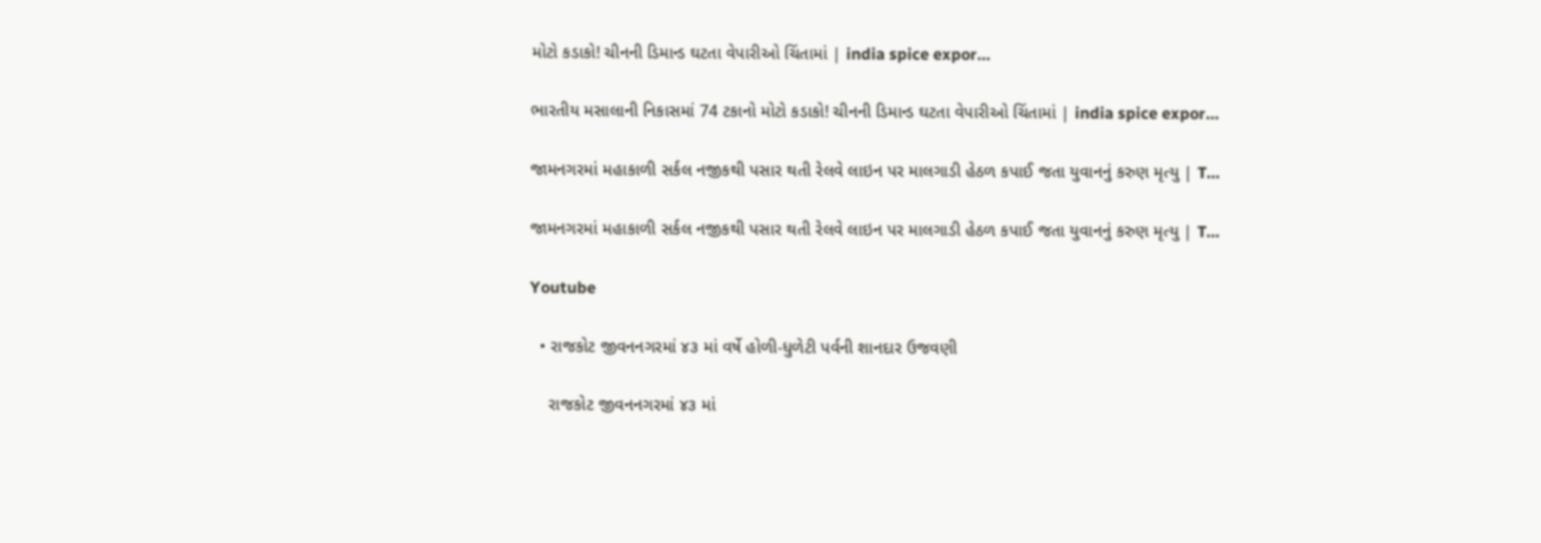મોટો કડાકો! ચીનની ડિમાન્ડ ઘટતા વેપારીઓ ચિંતામાં | india spice expor…

ભારતીય મસાલાની નિકાસમાં 74 ટકાનો મોટો કડાકો! ચીનની ડિમાન્ડ ઘટતા વેપારીઓ ચિંતામાં | india spice expor…

જામનગરમાં મહાકાળી સર્કલ નજીકથી પસાર થતી રેલવે લાઇન પર માલગાડી હેઠળ કપાઈ જતા યુવાનનું કરુણ મૃત્યુ | T…

જામનગરમાં મહાકાળી સર્કલ નજીકથી પસાર થતી રેલવે લાઇન પર માલગાડી હેઠળ કપાઈ જતા યુવાનનું કરુણ મૃત્યુ | T…

Youtube

  • રાજકોટ જીવનનગરમાં ૪૩ માં વર્ષે હોળી-ધુળેટી પર્વની શાનદાર ઉજવણી

    રાજકોટ જીવનનગરમાં ૪૩ માં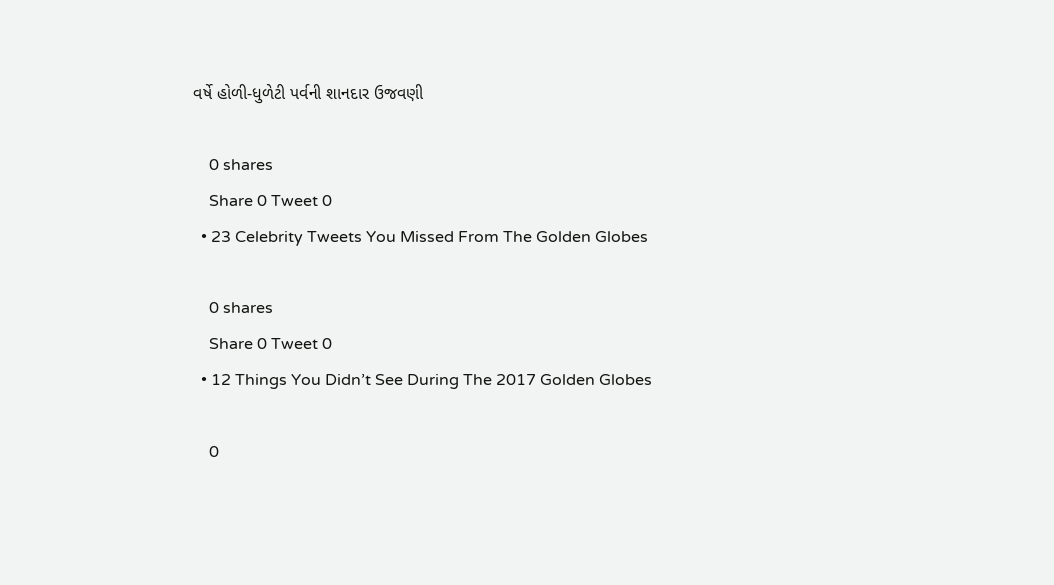વર્ષે હોળી-ધુળેટી પર્વની શાનદાર ઉજવણી

    0 shares
    Share 0 Tweet 0
  • 23 Celebrity Tweets You Missed From The Golden Globes

    0 shares
    Share 0 Tweet 0
  • 12 Things You Didn’t See During The 2017 Golden Globes

    0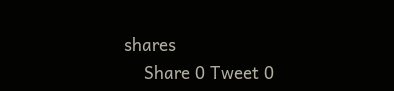shares
    Share 0 Tweet 0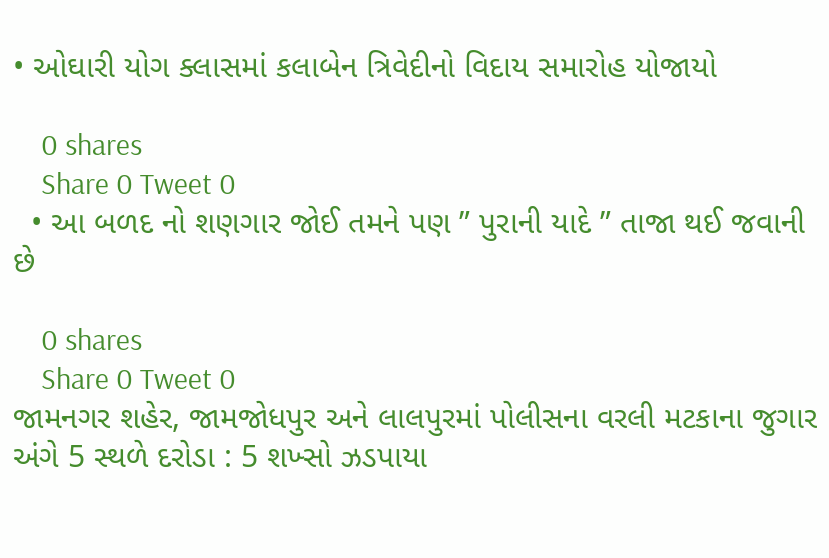• ઓઘારી યોગ ક્લાસમાં કલાબેન ત્રિવેદીનો વિદાય સમારોહ યોજાયો

    0 shares
    Share 0 Tweet 0
  • આ બળદ નો શણગાર જોઈ તમને પણ ” પુરાની યાદે ” તાજા થઈ જવાની છે

    0 shares
    Share 0 Tweet 0
જામનગર શહેર, જામજોધપુર અને લાલપુરમાં પોલીસના વરલી મટકાના જુગાર અંગે 5 સ્થળે દરોડા : 5 શખ્સો ઝડપાયા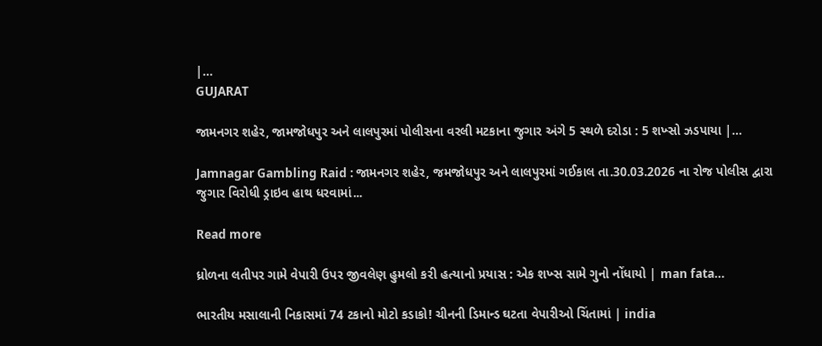|…
GUJARAT

જામનગર શહેર, જામજોધપુર અને લાલપુરમાં પોલીસના વરલી મટકાના જુગાર અંગે 5 સ્થળે દરોડા : 5 શખ્સો ઝડપાયા |…

Jamnagar Gambling Raid : જામનગર શહેર, જમજોધપુર અને લાલપુરમાં ગઈકાલ તા.30.03.2026 ના રોજ પોલીસ દ્વારા જુગાર વિરોધી ડ્રાઇવ હાથ ધરવામાં...

Read more

ધ્રોળના લતીપર ગામે વેપારી ઉપર જીવલેણ હુમલો કરી હત્યાનો પ્રયાસ : એક શખ્સ સામે ગુનો નોંધાયો | man fata…

ભારતીય મસાલાની નિકાસમાં 74 ટકાનો મોટો કડાકો! ચીનની ડિમાન્ડ ઘટતા વેપારીઓ ચિંતામાં | india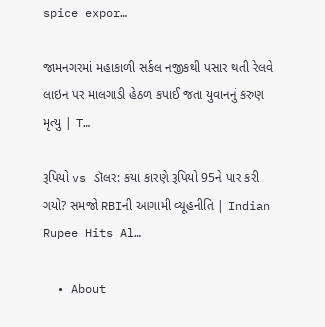spice expor…

જામનગરમાં મહાકાળી સર્કલ નજીકથી પસાર થતી રેલવે લાઇન પર માલગાડી હેઠળ કપાઈ જતા યુવાનનું કરુણ મૃત્યુ | T…

રૂપિયો vs ડૉલર: કયા કારણે રૂપિયો 95ને પાર કરી ગયો? સમજો RBIની આગામી વ્યૂહનીતિ | Indian Rupee Hits Al…

  • About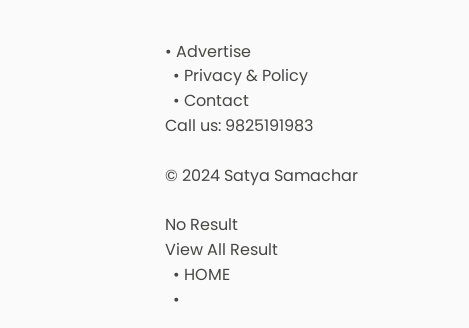• Advertise
  • Privacy & Policy
  • Contact
Call us: 9825191983

© 2024 Satya Samachar

No Result
View All Result
  • HOME
  •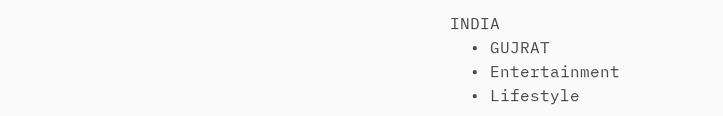INDIA
  • GUJRAT
  • Entertainment
  • Lifestyle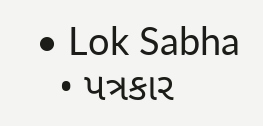• Lok Sabha
  • પત્રકાર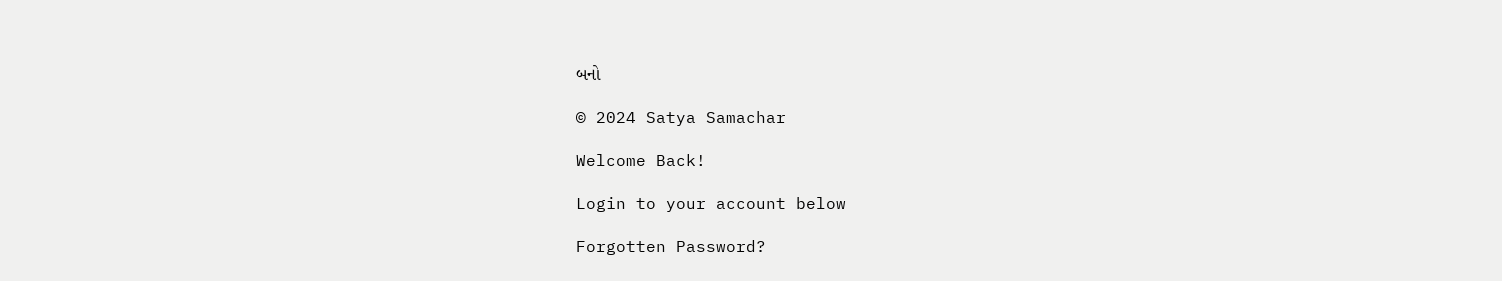બનો

© 2024 Satya Samachar

Welcome Back!

Login to your account below

Forgotten Password?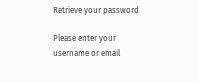Retrieve your password

Please enter your username or email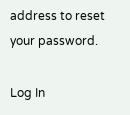address to reset your password.

Log In